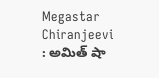Megastar Chiranjeevi : అమిత్ షా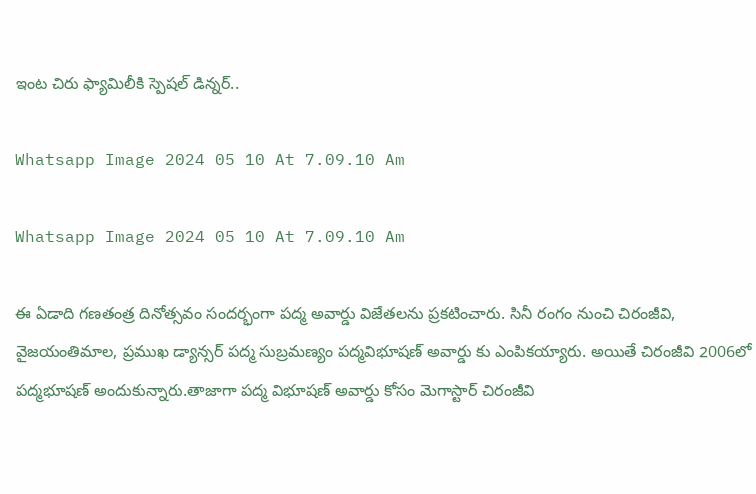ఇంట చిరు ఫ్యామిలీకి స్పెషల్ డిన్నర్..

Whatsapp Image 2024 05 10 At 7.09.10 Am

Whatsapp Image 2024 05 10 At 7.09.10 Am

ఈ ఏడాది గణతంత్ర దినోత్సవం సందర్భంగా పద్మ అవార్డు విజేతలను ప్రకటించారు. సినీ రంగం నుంచి చిరంజీవి, వైజయంతిమాల, ప్రముఖ డ్యాన్సర్ పద్మ సుబ్రమణ్యం పద్మవిభూషణ్‌ అవార్డు కు ఎంపికయ్యారు. అయితే చిరంజీవి 2006లో పద్మభూషణ్ అందుకున్నారు.తాజాగా పద్మ విభూషణ్ అవార్డు కోసం మెగాస్టార్ చిరంజీవి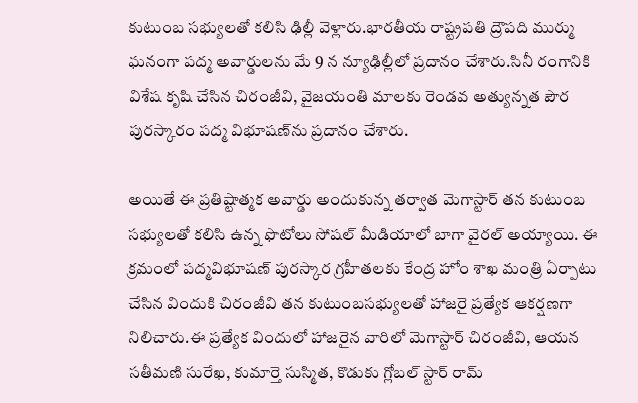కుటుంబ సభ్యులతో కలిసి ఢిల్లీ వెళ్లారు.భారతీయ రాష్ట్రపతి ద్రౌపది ముర్ము ఘనంగా పద్మ అవార్డులను మే 9 న న్యూఢిల్లీలో ప్రదానం చేశారు.సినీ రంగానికి విశేష కృషి చేసిన చిరంజీవి, వైజయంతి మాలకు రెండవ అత్యున్నత పౌర పురస్కారం పద్మ విభూషణ్‌ను ప్రదానం చేశారు.

అయితే ఈ ప్రతిష్టాత్మక అవార్డు అందుకున్న తర్వాత మెగాస్టార్ తన కుటుంబ సభ్యులతో కలిసి ఉన్న ఫొటోలు సోషల్ మీడియాలో బాగా వైరల్ అయ్యాయి. ఈ క్రమంలో పద్మవిభూషణ్ పురస్కార గ్రహీతలకు కేంద్ర హోం శాఖ మంత్రి ఏర్పాటు చేసిన విందుకి చిరంజీవి తన కుటుంబసభ్యులతో హాజరై ప్రత్యేక ఆకర్షణగా నిలిచారు.ఈ ప్రత్యేక విందులో హాజరైన వారిలో మెగాస్టార్ చిరంజీవి, ఆయన సతీమణి సురేఖ, కుమార్తె సుస్మిత, కొడుకు గ్లోబల్ స్టార్ రామ్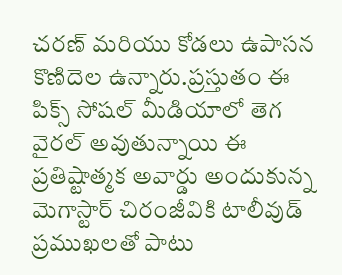చరణ్‌ మరియు కోడలు ఉపాసన కొణిదెల ఉన్నారు.ప్రస్తుతం ఈ పిక్స్ సోషల్ మీడియాలో తెగ వైరల్ అవుతున్నాయి ఈ ప్రతిష్టాత్మక అవార్డు అందుకున్న మెగాస్టార్ చిరంజీవికి టాలీవుడ్ ప్రముఖలతో పాటు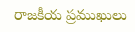రాజకీయ ప్రముఖులు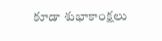కూడా శుభాకాంక్షలు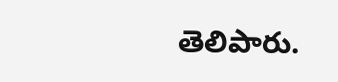తెలిపారు.